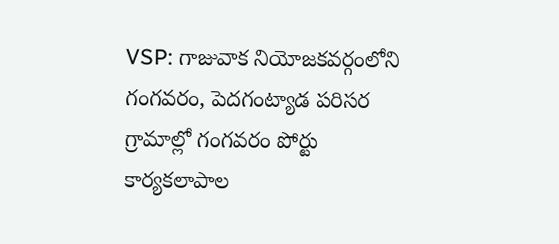VSP: గాజువాక నియోజకవర్గంలోని గంగవరం, పెదగంట్యాడ పరిసర గ్రామాల్లో గంగవరం పోర్టు కార్యకలాపాల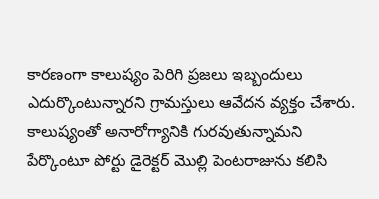కారణంగా కాలుష్యం పెరిగి ప్రజలు ఇబ్బందులు ఎదుర్కొంటున్నారని గ్రామస్తులు ఆవేదన వ్యక్తం చేశారు. కాలుష్యంతో అనారోగ్యానికి గురవుతున్నామని పేర్కొంటూ పోర్టు డైరెక్టర్ మొల్లి పెంటరాజును కలిసి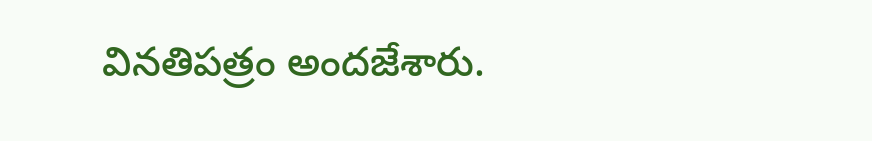వినతిపత్రం అందజేశారు.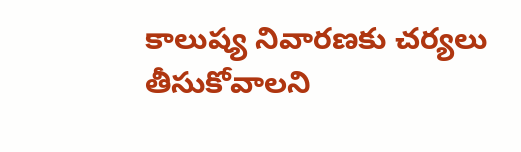కాలుష్య నివారణకు చర్యలు తీసుకోవాలని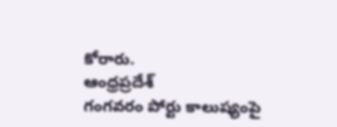కోరారు.
ఆంధ్రప్రదేశ్
గంగవరం పోర్టు కాలుష్యంపై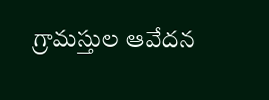గ్రామస్తుల ఆవేదన